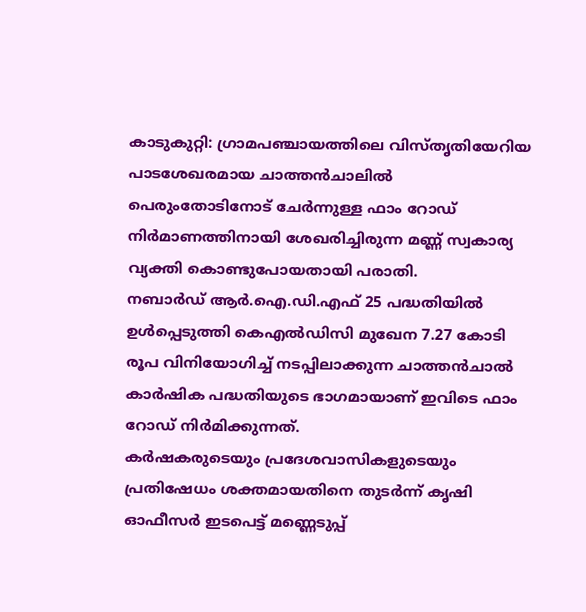കാടുകുറ്റി: ഗ്രാമപഞ്ചായത്തിലെ വിസ്തൃതിയേറിയ പാടശേഖരമായ ചാത്തൻചാലിൽ പെരുംതോടിനോട് ചേർന്നുള്ള ഫാം റോഡ് നിർമാണത്തിനായി ശേഖരിച്ചിരുന്ന മണ്ണ് സ്വകാര്യ വ്യക്തി കൊണ്ടുപോയതായി പരാതി.
നബാർഡ് ആർ.ഐ.ഡി.എഫ് 25 പദ്ധതിയിൽ ഉൾപ്പെടുത്തി കെഎൽഡിസി മുഖേന 7.27 കോടി രൂപ വിനിയോഗിച്ച് നടപ്പിലാക്കുന്ന ചാത്തൻചാൽ കാർഷിക പദ്ധതിയുടെ ഭാഗമായാണ് ഇവിടെ ഫാം റോഡ് നിർമിക്കുന്നത്.
കർഷകരുടെയും പ്രദേശവാസികളുടെയും പ്രതിഷേധം ശക്തമായതിനെ തുടർന്ന് കൃഷി ഓഫീസർ ഇടപെട്ട് മണ്ണെടുപ്പ്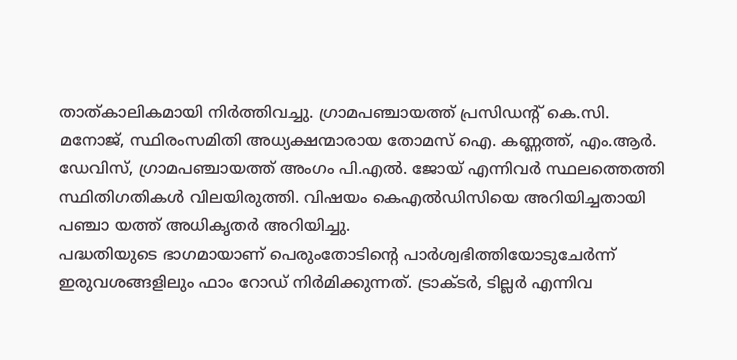താത്കാലികമായി നിർത്തിവച്ചു. ഗ്രാമപഞ്ചായത്ത് പ്രസിഡൻ്റ് കെ.സി. മനോജ്, സ്ഥിരംസമിതി അധ്യക്ഷന്മാരായ തോമസ് ഐ. കണ്ണത്ത്, എം.ആർ. ഡേവിസ്, ഗ്രാമപഞ്ചായത്ത് അംഗം പി.എൽ. ജോയ് എന്നിവർ സ്ഥലത്തെത്തി സ്ഥിതിഗതികൾ വിലയിരുത്തി. വിഷയം കെഎൽഡിസിയെ അറിയിച്ചതായി പഞ്ചാ യത്ത് അധികൃതർ അറിയിച്ചു.
പദ്ധതിയുടെ ഭാഗമായാണ് പെരുംതോടിന്റെ പാർശ്വഭിത്തിയോടുചേർന്ന് ഇരുവശങ്ങളിലും ഫാം റോഡ് നിർമിക്കുന്നത്. ട്രാക്ടർ, ടില്ലർ എന്നിവ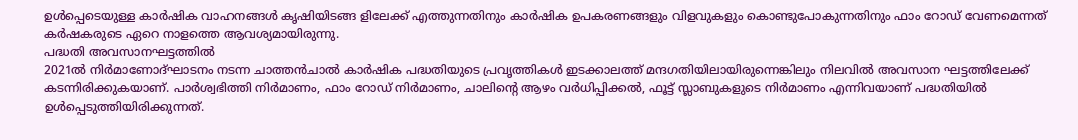ഉൾപ്പെടെയുള്ള കാർഷിക വാഹനങ്ങൾ കൃഷിയിടങ്ങ ളിലേക്ക് എത്തുന്നതിനും കാർഷിക ഉപകരണങ്ങളും വിളവുകളും കൊണ്ടുപോകുന്നതിനും ഫാം റോഡ് വേണമെന്നത് കർഷകരുടെ ഏറെ നാളത്തെ ആവശ്യമായിരുന്നു.
പദ്ധതി അവസാനഘട്ടത്തിൽ
2021ൽ നിർമാണോദ്ഘാടനം നടന്ന ചാത്തൻചാൽ കാർഷിക പദ്ധതിയുടെ പ്രവൃത്തികൾ ഇടക്കാലത്ത് മന്ദഗതിയിലായിരുന്നെങ്കിലും നിലവിൽ അവസാന ഘട്ടത്തിലേക്ക് കടന്നിരിക്കുകയാണ്. പാർശ്വഭിത്തി നിർമാണം, ഫാം റോഡ് നിർമാണം, ചാലിന്റെ ആഴം വർധിപ്പിക്കൽ, ഫൂട്ട് സ്ലാബുകളുടെ നിർമാണം എന്നിവയാണ് പദ്ധതിയിൽ ഉൾപ്പെടുത്തിയിരിക്കുന്നത്.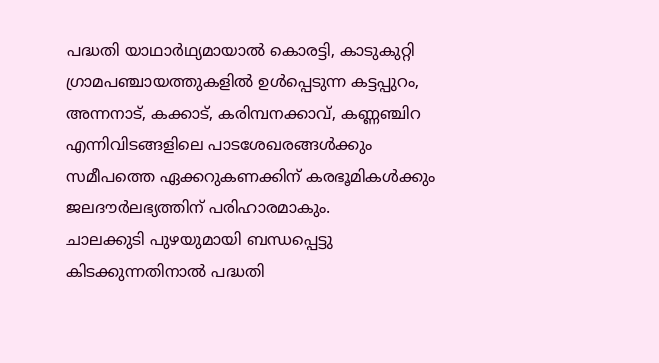പദ്ധതി യാഥാർഥ്യമായാൽ കൊരട്ടി, കാടുകുറ്റി ഗ്രാമപഞ്ചായത്തുകളിൽ ഉൾപ്പെടുന്ന കട്ടപ്പുറം, അന്നനാട്, കക്കാട്, കരിമ്പനക്കാവ്, കണ്ണഞ്ചിറ എന്നിവിടങ്ങളിലെ പാടശേഖരങ്ങൾക്കും സമീപത്തെ ഏക്കറുകണക്കിന് കരഭൂമികൾക്കും ജലദൗർലഭ്യത്തിന് പരിഹാരമാകും.
ചാലക്കുടി പുഴയുമായി ബന്ധപ്പെട്ടു കിടക്കുന്നതിനാൽ പദ്ധതി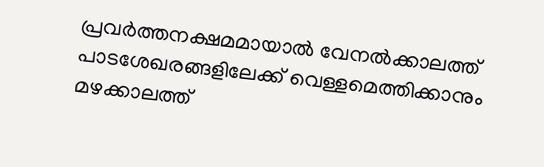പ്രവർത്തനക്ഷമമായാൽ വേനൽക്കാലത്ത് പാടശേഖരങ്ങളിലേക്ക് വെള്ളമെത്തിക്കാനും മഴക്കാലത്ത്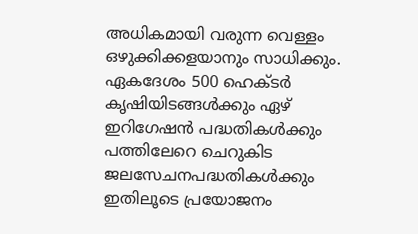അധികമായി വരുന്ന വെള്ളം ഒഴുക്കിക്കളയാനും സാധിക്കും.
ഏകദേശം 500 ഹെക്ടർ കൃഷിയിടങ്ങൾക്കും ഏഴ് ഇറിഗേഷൻ പദ്ധതികൾക്കും പത്തിലേറെ ചെറുകിട ജലസേചനപദ്ധതികൾക്കും ഇതിലൂടെ പ്രയോജനം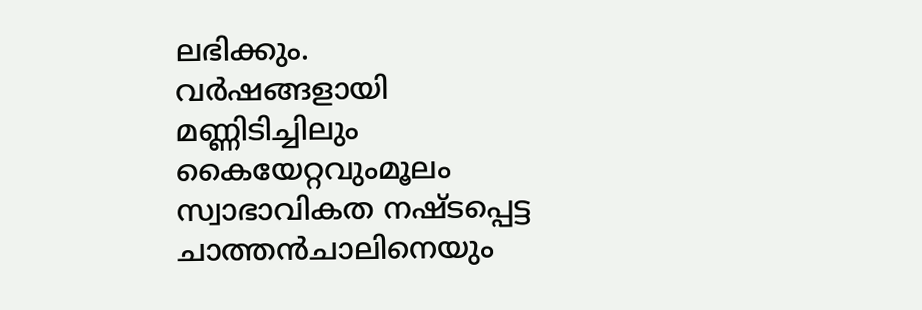ലഭിക്കും.
വർഷങ്ങളായി മണ്ണിടിച്ചിലും കൈയേറ്റവുംമൂലം സ്വാഭാവികത നഷ്ടപ്പെട്ട ചാത്തൻചാലിനെയും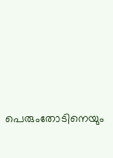പെരുംതോടിനെയും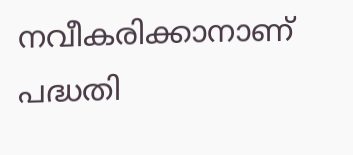നവീകരിക്കാനാണ് പദ്ധതി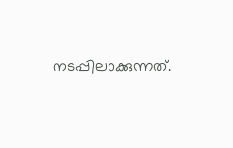നടപ്പിലാക്കുന്നത്.